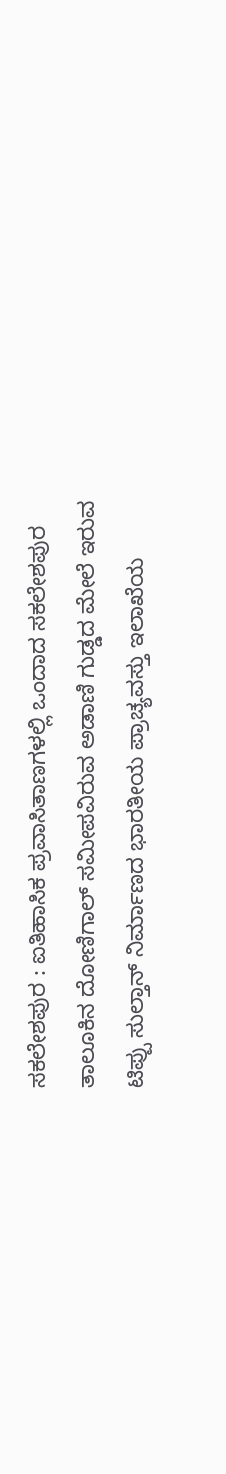ಸಕಲೇಶಪುರ : ಐತಿಹಾಸಿಕ ಪ್ರವಾಸಿತಾಣಗಳಲ್ಲಿ ಒಂದಾದ ಸಕಲೇಶಪುರ ತಾಲೂಕಿನ ದೋಣಿಗಾಲ್ ಸಮೀಪವಿರುವ ಅಡಾಣಿ ಗುಡ್ಡದ ಮೇಲೆ ಇರುವ ಟಿಪ್ಪು ಸುಲ್ತಾನ್ ನಿರ್ಮಾಣದ ಭಾರತೀಯ ಪ್ರಾಚ್ಯವಸ್ತು ಇಲಾಖೆಯ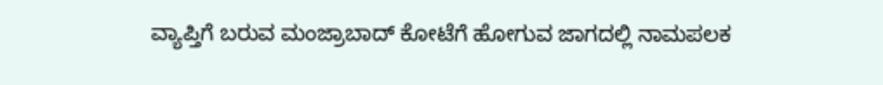ವ್ಯಾಪ್ತಿಗೆ ಬರುವ ಮಂಜ್ರಾಬಾದ್ ಕೋಟೆಗೆ ಹೋಗುವ ಜಾಗದಲ್ಲಿ ನಾಮಪಲಕ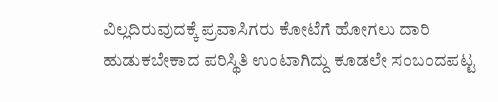ವಿಲ್ಲದಿರುವುದಕ್ಕೆ ಪ್ರವಾಸಿಗರು ಕೋಟೆಗೆ ಹೋಗಲು ದಾರಿ ಹುಡುಕಬೇಕಾದ ಪರಿಸ್ಥಿತಿ ಉಂಟಾಗಿದ್ದು ಕೂಡಲೇ ಸಂಬಂದಪಟ್ಟ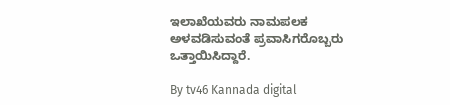ಇಲಾಖೆಯವರು ನಾಮಪಲಕ ಅಳವಡಿಸುವಂತೆ ಪ್ರವಾಸಿಗರೊಬ್ಬರು ಒತ್ತಾಯಿಸಿದ್ದಾರೆ.

By tv46 Kannada digital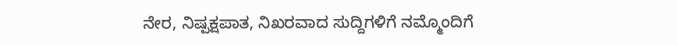ನೇರ, ನಿಷ್ಪಕ್ಷಪಾತ, ನಿಖರವಾದ ಸುದ್ದಿಗಳಿಗೆ ನಮ್ಮೊಂದಿಗೆ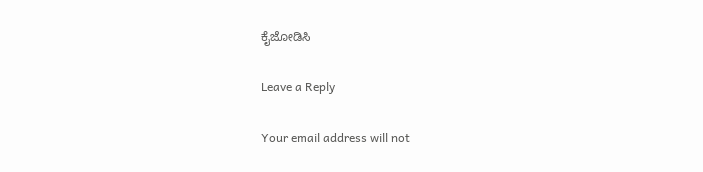ಕೈಜೋಡಿಸಿ

Leave a Reply

Your email address will not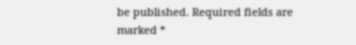be published. Required fields are marked *